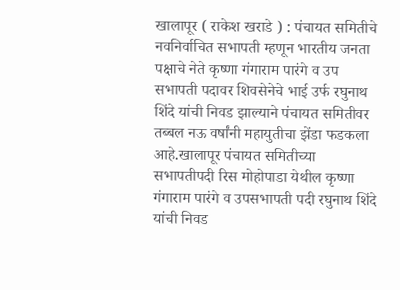खालापूर ( राकेश खराडे ) : पंचायत समितीचे नवनिर्वाचित सभापती म्हणून भारतीय जनता पक्षाचे नेते कृष्णा गंगाराम पारंगे व उप सभापती पदावर शिवसेनेचे भाई उर्फ रघुनाथ शिंदे यांची निवड झाल्याने पंचायत समितीवर तब्बल नऊ वर्षांनी महायुतीचा झेंडा फडकला आहे.खालापूर पंचायत समितीच्या सभापतीपदी रिस मोहोपाडा येथील कृष्णा गंगाराम पारंगे व उपसभापती पदी रघुनाथ शिंदे यांची निवड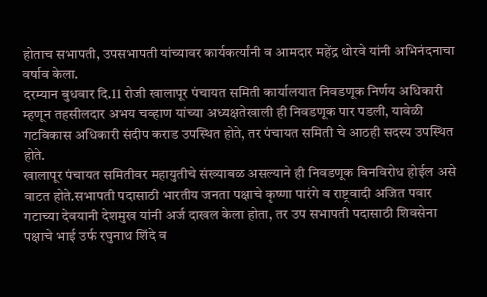होताच सभापती, उपसभापती यांच्यावर कार्यकर्त्यांनी व आमदार महेंद्र थोरवे यांनी अभिनंदनाचा वर्षाव केला.
दरम्यान बुधवार दि.11 रोजी खालापूर पंचायत समिती कार्यालयात निवडणूक निर्णय अधिकारी म्हणून तहसीलदार अभय चव्हाण यांच्या अध्यक्षतेखाली ही निवडणूक पार पडली, यावेळी गटविकास अधिकारी संदीप कराड उपस्थित होते, तर पंचायत समिती चे आठही सदस्य उपस्थित होते.
खालापूर पंचायत समितीवर महायुतीचे संख्याबळ असल्याने ही निवडणूक बिनविरोध होईल असे वाटत होते.सभापती पदासाठी भारतीय जनता पक्षाचे कृष्णा पारंगे व राष्ट्रवादी अजित पवार गटाच्या देवयानी देशमुख यांनी अर्ज दाखल केला होता, तर उप सभापती पदासाठी शिवसेना पक्षाचे भाई उर्फ रघुनाथ शिंदे व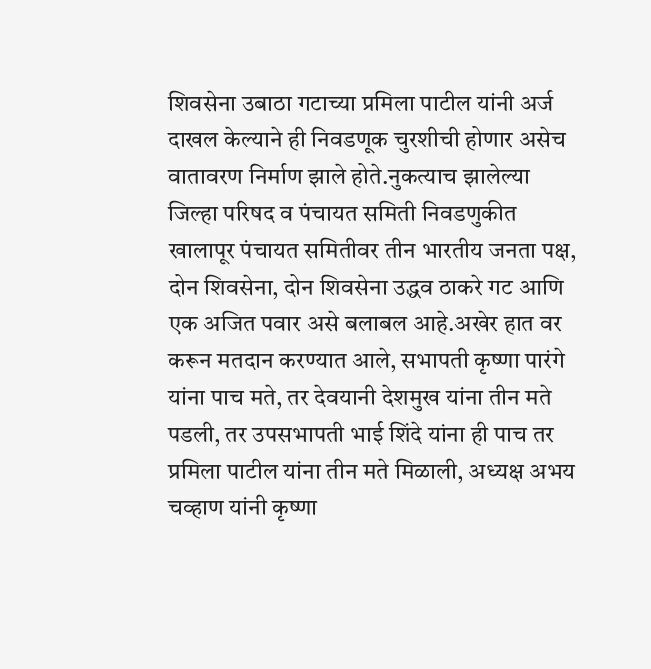शिवसेना उबाठा गटाच्या प्रमिला पाटील यांनी अर्ज दाखल केल्याने ही निवडणूक चुरशीची होणार असेच वातावरण निर्माण झाले होते.नुकत्याच झालेल्या जिल्हा परिषद व पंचायत समिती निवडणुकीत खालापूर पंचायत समितीवर तीन भारतीय जनता पक्ष, दोन शिवसेना, दोन शिवसेना उद्धव ठाकरे गट आणि एक अजित पवार असे बलाबल आहे.अखेर हात वर करून मतदान करण्यात आले, सभापती कृष्णा पारंगे यांना पाच मते, तर देवयानी देशमुख यांना तीन मते पडली, तर उपसभापती भाई शिंदे यांना ही पाच तर प्रमिला पाटील यांना तीन मते मिळाली, अध्यक्ष अभय चव्हाण यांनी कृष्णा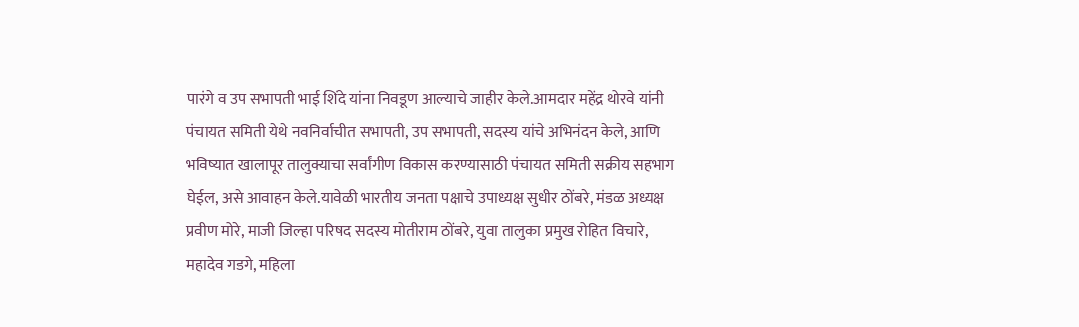पारंगे व उप सभापती भाई शिंदे यांना निवडूण आल्याचे जाहीर केले.आमदार महेंद्र थोरवे यांनी पंचायत समिती येथे नवनिर्वाचीत सभापती, उप सभापती, सदस्य यांचे अभिनंदन केले, आणि भविष्यात खालापूर तालुक्याचा सर्वांगीण विकास करण्यासाठी पंचायत समिती सक्रीय सहभाग घेईल, असे आवाहन केले.यावेळी भारतीय जनता पक्षाचे उपाध्यक्ष सुधीर ठोंबरे, मंडळ अध्यक्ष प्रवीण मोरे, माजी जिल्हा परिषद सदस्य मोतीराम ठोंबरे, युवा तालुका प्रमुख रोहित विचारे, महादेव गडगे, महिला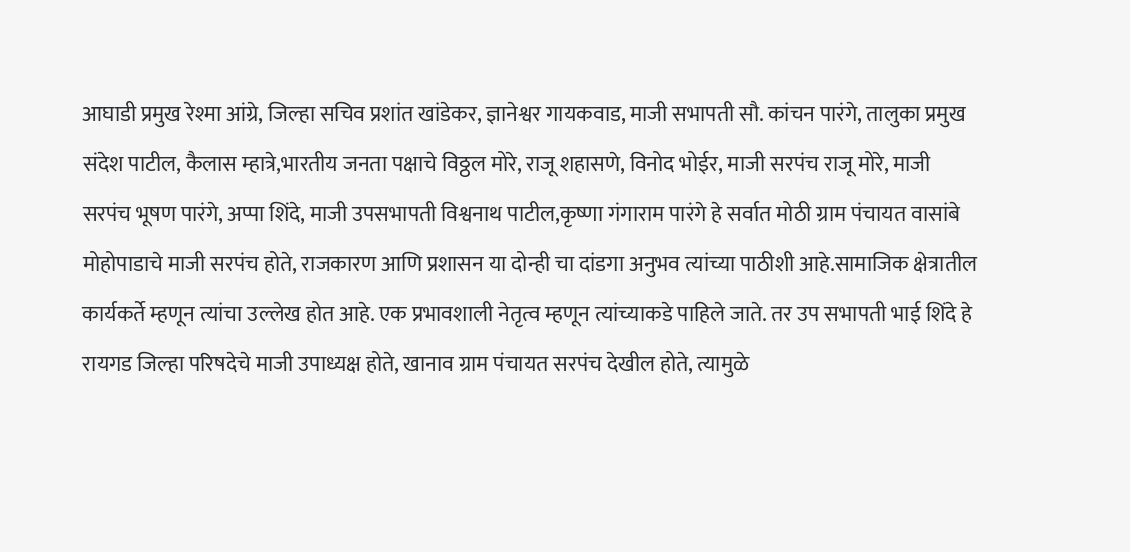आघाडी प्रमुख रेश्मा आंग्रे, जिल्हा सचिव प्रशांत खांडेकर, ज्ञानेश्वर गायकवाड, माजी सभापती सौ. कांचन पारंगे, तालुका प्रमुख संदेश पाटील, कैलास म्हात्रे,भारतीय जनता पक्षाचे विठ्ठल मोरे, राजू शहासणे, विनोद भोईर, माजी सरपंच राजू मोरे, माजी सरपंच भूषण पारंगे, अप्पा शिंदे, माजी उपसभापती विश्वनाथ पाटील,कृष्णा गंगाराम पारंगे हे सर्वात मोठी ग्राम पंचायत वासांबे मोहोपाडाचे माजी सरपंच होते, राजकारण आणि प्रशासन या दोन्ही चा दांडगा अनुभव त्यांच्या पाठीशी आहे.सामाजिक क्षेत्रातील कार्यकर्ते म्हणून त्यांचा उल्लेख होत आहे. एक प्रभावशाली नेतृत्व म्हणून त्यांच्याकडे पाहिले जाते. तर उप सभापती भाई शिंदे हे रायगड जिल्हा परिषदेचे माजी उपाध्यक्ष होते, खानाव ग्राम पंचायत सरपंच देखील होते, त्यामुळे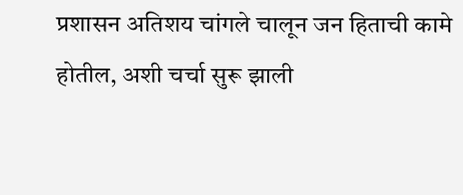प्रशासन अतिशय चांगले चालून जन हिताची कामे होतील, अशी चर्चा सुरू झाली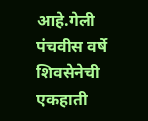आहे.गेली पंचवीस वर्षे शिवसेनेची एकहाती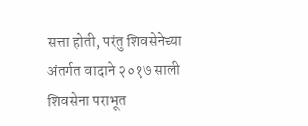सत्ता होती, परंतु शिवसेनेच्या अंतर्गत वादाने २०१७ साली शिवसेना पराभूत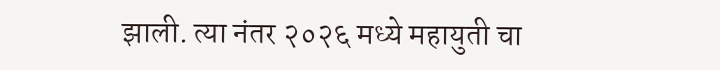झाली. त्या नंतर २०२६ मध्ये महायुती चा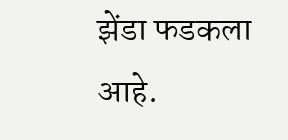झेंडा फडकला आहे.